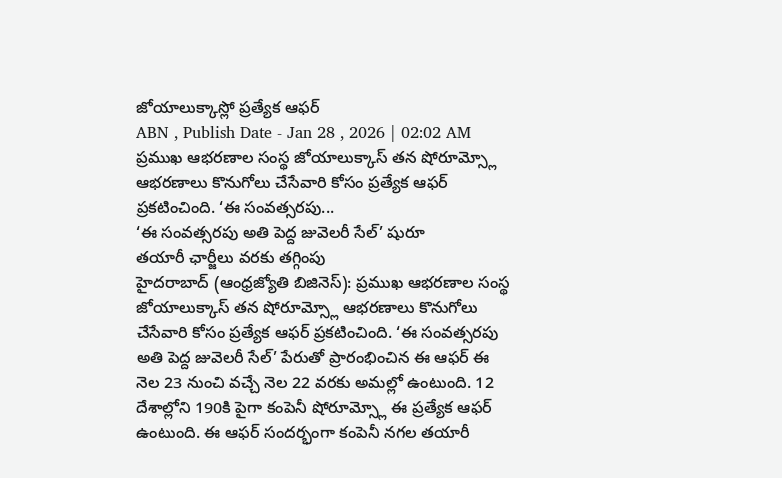జోయాలుక్కాస్లో ప్రత్యేక ఆఫర్
ABN , Publish Date - Jan 28 , 2026 | 02:02 AM
ప్రముఖ ఆభరణాల సంస్థ జోయాలుక్కాస్ తన షోరూమ్స్లో ఆభరణాలు కొనుగోలు చేసేవారి కోసం ప్రత్యేక ఆఫర్ ప్రకటించింది. ‘ఈ సంవత్సరపు...
‘ఈ సంవత్సరపు అతి పెద్ద జువెలరీ సేల్’ షురూ
తయారీ ఛార్జీలు వరకు తగ్గింపు
హైదరాబాద్ (ఆంధ్రజ్యోతి బిజినెస్): ప్రముఖ ఆభరణాల సంస్థ జోయాలుక్కాస్ తన షోరూమ్స్లో ఆభరణాలు కొనుగోలు చేసేవారి కోసం ప్రత్యేక ఆఫర్ ప్రకటించింది. ‘ఈ సంవత్సరపు అతి పెద్ద జువెలరీ సేల్’ పేరుతో ప్రారంభించిన ఈ ఆఫర్ ఈ నెల 23 నుంచి వచ్చే నెల 22 వరకు అమల్లో ఉంటుంది. 12 దేశాల్లోని 190కి పైగా కంపెనీ షోరూమ్స్లో ఈ ప్రత్యేక ఆఫర్ ఉంటుంది. ఈ ఆఫర్ సందర్భంగా కంపెనీ నగల తయారీ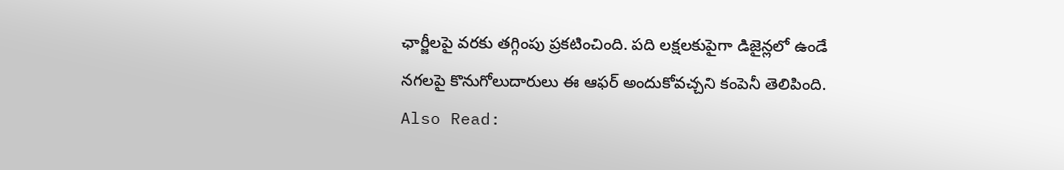ఛార్జీలపై వరకు తగ్గింపు ప్రకటించింది. పది లక్షలకుపైగా డిజైన్లలో ఉండే నగలపై కొనుగోలుదారులు ఈ ఆఫర్ అందుకోవచ్చని కంపెనీ తెలిపింది.
Also Read: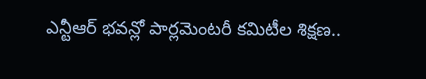ఎన్టీఆర్ భవన్లో పార్లమెంటరీ కమిటీల శిక్షణ..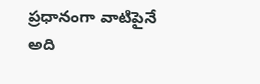ప్రధానంగా వాటిపైనే
అది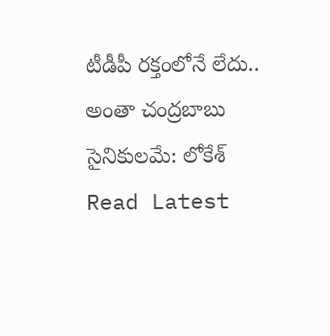టీడీపీ రక్తంలోనే లేదు.. అంతా చంద్రబాబు సైనికులమే: లోకేశ్
Read Latest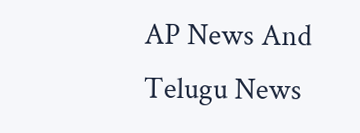AP News And Telugu News